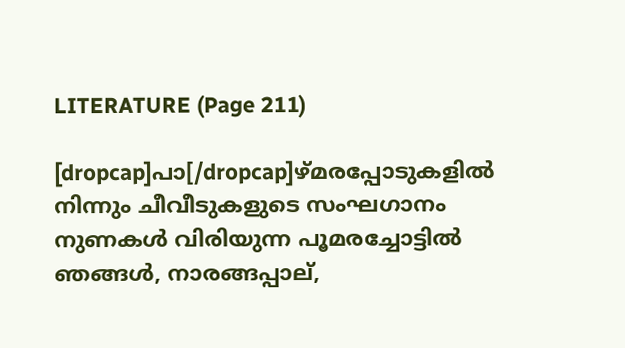LITERATURE (Page 211)

[dropcap]പാ[/dropcap]ഴ്മരപ്പോടുകളിൽ നിന്നും ചീവീടുകളുടെ സംഘഗാനം നുണകൾ വിരിയുന്ന പൂമരച്ചോട്ടിൽ ഞങ്ങൾ, നാരങ്ങപ്പാല്,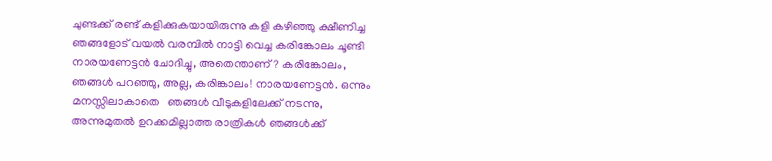ചുണ്ടക്ക് രണ്ട് കളിക്കുകയായിരുന്നു കളി കഴിഞ്ഞു ക്ഷീണിച്ച ഞങ്ങളോട് വയൽ വരമ്പിൽ നാട്ടി വെച്ച കരിങ്കോലം ചൂണ്ടി നാരയണേട്ടൻ ചോദിച്ചു, അതെന്താണ്? കരിങ്കോലം, ഞങ്ങൾ പറഞ്ഞു, അല്ല, കരിങ്കാലം! നാരയണേട്ടൻ. ഒന്നും മനസ്സിലാകാതെ   ഞങ്ങൾ വീടുകളിലേക്ക് നടന്നു, അന്നുമുതൽ ഉറക്കമില്ലാത്ത രാത്രികൾ ഞങ്ങൾക്ക്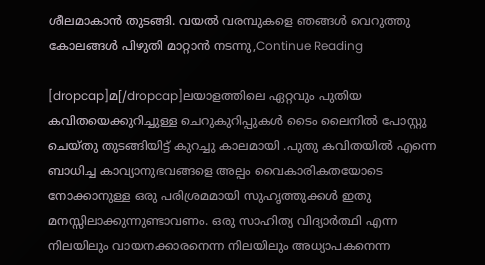ശീലമാകാൻ തുടങ്ങി. വയൽ വരമ്പുകളെ ഞങ്ങൾ വെറുത്തു കോലങ്ങൾ പിഴുതി മാറ്റാൻ നടന്നു,Continue Reading

[dropcap]മ[/dropcap]ലയാളത്തിലെ ഏറ്റവും പുതിയ കവിതയെക്കുറിച്ചുള്ള ചെറുകുറിപ്പുകൾ ടൈം ലൈനിൽ പോസ്റ്റു ചെയ്തു തുടങ്ങിയിട്ട് കുറച്ചു കാലമായി .പുതു കവിതയിൽ എന്നെ ബാധിച്ച കാവ്യാനുഭവങ്ങളെ അല്പം വൈകാരികതയോടെ നോക്കാനുള്ള ഒരു പരിശ്രമമായി സുഹൃത്തുക്കൾ ഇതു മനസ്സിലാക്കുന്നുണ്ടാവണം. ഒരു സാഹിത്യ വിദ്യാർത്ഥി എന്ന നിലയിലും വായനക്കാരനെന്ന നിലയിലും അധ്യാപകനെന്ന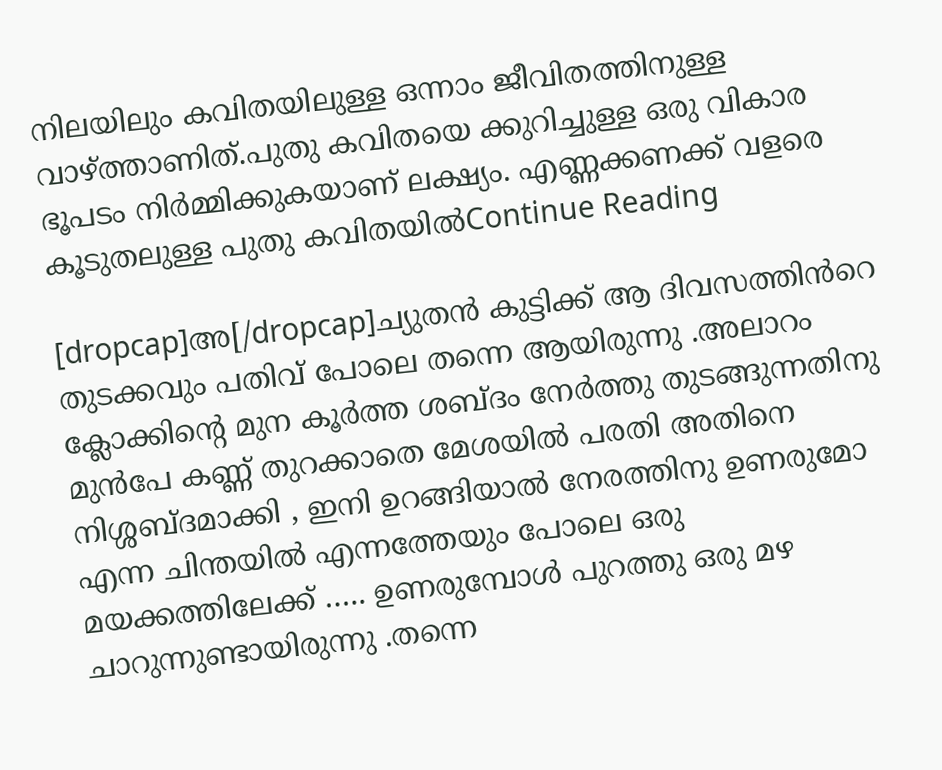നിലയിലും കവിതയിലുള്ള ഒന്നാം ജീവിതത്തിനുള്ള വാഴ്ത്താണിത്.പുതു കവിതയെ ക്കുറിച്ചുള്ള ഒരു വികാര ഭൂപടം നിർമ്മിക്കുകയാണ് ലക്ഷ്യം. എണ്ണക്കണക്ക് വളരെ കൂടുതലുള്ള പുതു കവിതയിൽContinue Reading

[dropcap]അ[/dropcap]ച്യുതൻ കുട്ടിക്ക് ആ ദിവസത്തിൻറെ  തുടക്കവും പതിവ് പോലെ തന്നെ ആയിരുന്നു .അലാറം ക്ലോക്കിന്റെ മുന കൂർത്ത ശബ്ദം നേർത്തു തുടങ്ങുന്നതിനു  മുൻപേ കണ്ണ് തുറക്കാതെ മേശയിൽ പരതി അതിനെ നിശ്ശബ്ദമാക്കി , ഇനി ഉറങ്ങിയാൽ നേരത്തിനു ഉണരുമോ എന്ന ചിന്തയിൽ എന്നത്തേയും പോലെ ഒരു മയക്കത്തിലേക്ക് ….. ഉണരുമ്പോൾ പുറത്തു ഒരു മഴ ചാറുന്നുണ്ടായിരുന്നു .തന്നെ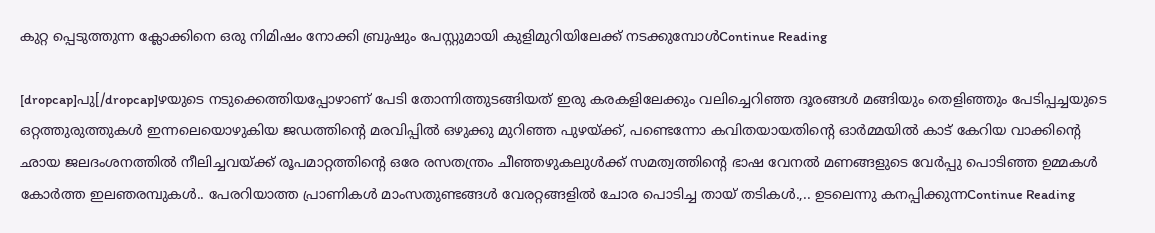കുറ്റ പ്പെടുത്തുന്ന ക്ലോക്കിനെ ഒരു നിമിഷം നോക്കി ബ്രുഷും പേസ്റ്റുമായി കുളിമുറിയിലേക്ക് നടക്കുമ്പോൾContinue Reading

[dropcap]പു[/dropcap]ഴയുടെ നടുക്കെത്തിയപ്പോഴാണ് പേടി തോന്നിത്തുടങ്ങിയത് ഇരു കരകളിലേക്കും വലിച്ചെറിഞ്ഞ ദൂരങ്ങൾ മങ്ങിയും തെളിഞ്ഞും പേടിപ്പച്ചയുടെ ഒറ്റത്തുരുത്തുകൾ ഇന്നലെയൊഴുകിയ ജഡത്തിന്റെ മരവിപ്പിൽ ഒഴുക്കു മുറിഞ്ഞ പുഴയ്ക്ക്, പണ്ടെന്നോ കവിതയായതിന്റെ ഓർമ്മയിൽ കാട് കേറിയ വാക്കിന്റെ ഛായ ജലദംശനത്തിൽ നീലിച്ചവയ്ക്ക് രൂപമാറ്റത്തിന്റെ ഒരേ രസതന്ത്രം ചീഞ്ഞഴുകലുൾക്ക് സമത്വത്തിന്റെ ഭാഷ വേനൽ മണങ്ങളുടെ വേർപ്പു പൊടിഞ്ഞ ഉമ്മകൾ കോർത്ത ഇലഞരമ്പുകൾ.. പേരറിയാത്ത പ്രാണികൾ മാംസതുണ്ടങ്ങൾ വേരറ്റങ്ങളിൽ ചോര പൊടിച്ച തായ് തടികൾ.,.. ഉടലെന്നു കനപ്പിക്കുന്നContinue Reading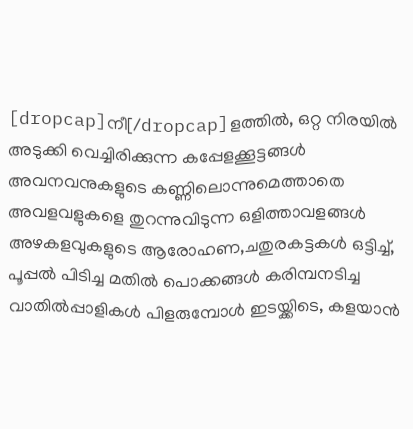[dropcap]നീ[/dropcap]ളത്തില്‍, ഒറ്റ നിരയില്‍ അടുക്കി വെച്ചിരിക്കുന്ന കപ്പേളക്കൂട്ടങ്ങള്‍ അവനവനുകളുടെ കണ്ണിലൊന്നുമെത്താതെ അവളവളുകളെ തുറന്നുവിടുന്ന ഒളിത്താവളങ്ങള്‍ അഴകളവുകളുടെ ആരോഹണ,ചതുരകട്ടകള്‍ ഒട്ടിച്ച്‌, പൂപ്പല്‍ പിടിച്ച മതില്‍ പൊക്കങ്ങള്‍ കരിമ്പനടിച്ച വാതില്‍പ്പാളികള്‍ പിളരുമ്പോള്‍ ഇടയ്ക്കിടെ, കളയാന്‍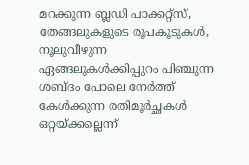മറക്കുന്ന ബ്ലഡി പാക്കറ്റ്സ്, തേങ്ങലുകളുടെ രൂപകൂടുകള്‍, നൂലുവീഴുന്ന ഏങ്ങലുകള്‍ക്കിപ്പുറം പിഞ്ചുന്ന ശബ്ദം പോലെ നേര്‍ത്ത്‌ കേള്‍ക്കുന്ന രതിമൂര്‍ച്ഛകള്‍ ഒറ്റയ്ക്കല്ലെന്ന്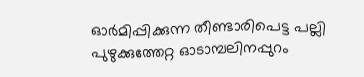ഓര്‍മിപ്പിക്കുന്ന തീണ്ടാരിപെട്ട പല്ലി പുഴുക്കുത്തേറ്റ ഓടാമ്പലിനപ്പുറം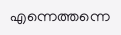എന്നെത്തന്നെ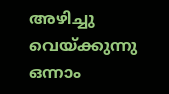അഴിച്ചു വെയ്ക്കുന്നു ഒന്നാം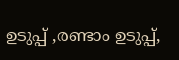ഉടുപ്പ് ,രണ്ടാം ഉടുപ്പ്,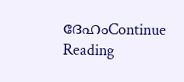ദേഹംContinue Reading